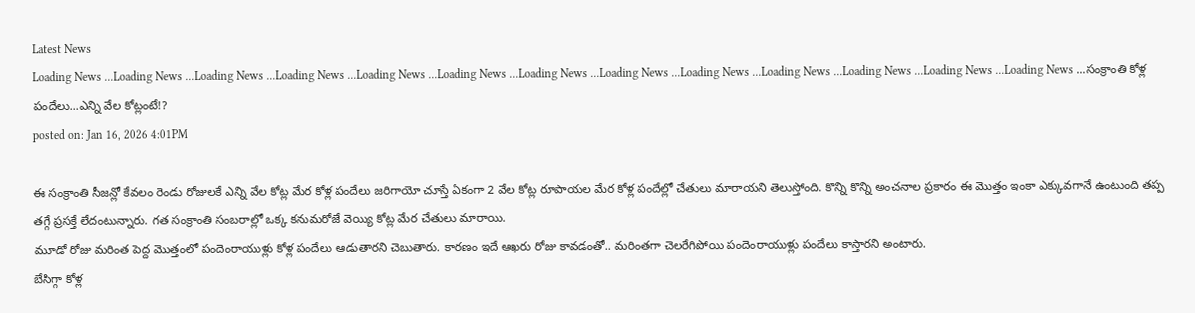Latest News
Loading News ...Loading News ...Loading News ...Loading News ...Loading News ...Loading News ...Loading News ...Loading News ...Loading News ...Loading News ...Loading News ...Loading News ...Loading News ...సంక్రాంతి కోళ్ల పందేలు...ఎన్ని వేల కోట్లంటే!?
posted on: Jan 16, 2026 4:01PM

ఈ సంక్రాంతి సీజన్లో కేవలం రెండు రోజులకే ఎన్ని వేల కోట్ల మేర కోళ్ల పందేలు జరిగాయో చూస్తే ఏకంగా 2 వేల కోట్ల రూపాయల మేర కోళ్ల పందేల్లో చేతులు మారాయని తెలుస్తోంది. కొన్ని కొన్ని అంచనాల ప్రకారం ఈ మొత్తం ఇంకా ఎక్కువగానే ఉంటుంది తప్ప తగ్గే ప్రసక్తే లేదంటున్నారు. గత సంక్రాంతి సంబరాల్లో ఒక్క కనుమరోజే వెయ్యి కోట్ల మేర చేతులు మారాయి.
మూడో రోజు మరింత పెద్ద మొత్తంలో పందెంరాయుళ్లు కోళ్ల పందేలు ఆడుతారని చెబుతారు. కారణం ఇదే ఆఖరు రోజు కావడంతో.. మరింతగా చెలరేగిపోయి పందెంరాయుళ్లు పందేలు కాస్తారని అంటారు.
బేసిగ్గా కోళ్ల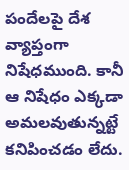పందేలపై దేశ వ్యాప్తంగా నిషేధముంది. కానీ ఆ నిషేధం ఎక్కడా అమలవుతున్నట్టే కనిపించడం లేదు.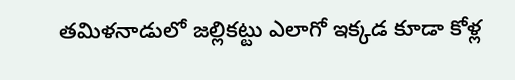తమిళనాడులో జల్లికట్టు ఎలాగో ఇక్కడ కూడా కోళ్ల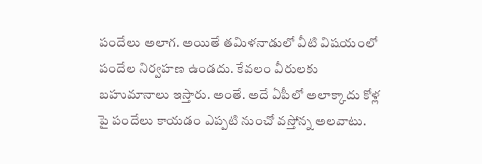పందేలు అలాగ. అయితే తమిళనాడులో వీటి విషయంలో పందేల నిర్వహణ ఉండదు. కేవలం వీరులకు బహుమానాలు ఇస్తారు. అంతే. అదే ఏపీలో అలాక్కాదు కోళ్ల పై పందేలు కాయడం ఎప్పటి నుంచో వస్తోన్న అలవాటు.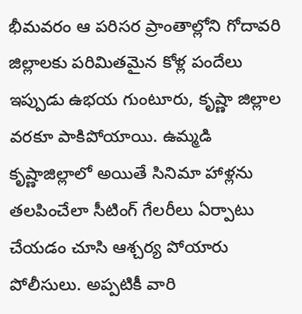భీమవరం ఆ పరిసర ప్రాంతాల్లోని గోదావరి జిల్లాలకు పరిమితమైన కోళ్ల పందేలు ఇప్పుడు ఉభయ గుంటూరు, కృష్ణా జిల్లాల వరకూ పాకిపోయాయి. ఉమ్మడి కృష్ణాజిల్లాలో అయితే సినిమా హాళ్లను తలపించేలా సీటింగ్ గేలరీలు ఏర్పాటు చేయడం చూసి ఆశ్చర్య పోయారు పోలీసులు. అప్పటికీ వారి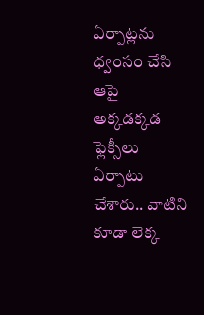ఏర్పాట్లను ధ్వంసం చేసి ఆపై అక్కడక్కడ ఫ్లెక్సీలు ఏర్పాటు చేశారు.. వాటిని కూడా లెక్క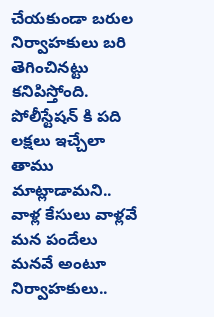చేయకుండా బరుల నిర్వాహకులు బరి తెగించినట్టు కనిపిస్తోంది.
పోలీస్టేషన్ కి పది లక్షలు ఇచ్చేలా తాము మాట్లాడామని.. వాళ్ల కేసులు వాళ్లవే మన పందేలు మనవే అంటూ నిర్వాహకులు..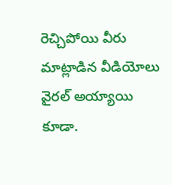రెచ్చిపోయి వీరు మాట్లాడిన వీడియోలు వైరల్ అయ్యాయి కూడా.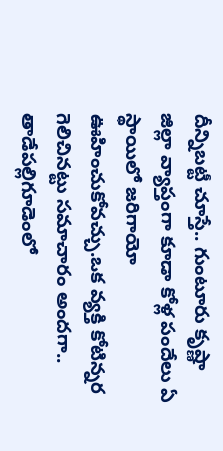దీన్నిబట్టీ చూస్తే.. గుంటూరు కృష్ణా జిల్లా వ్యాప్తంగా కూడా కోళ్ల పందేలు ఏ స్థాయిలో జరిగాయో ఊహించుకోవచ్చు.ఒక వ్యక్తి కోటిన్నర గెలిచినట్టు సమాచారం అందగా.. తాడేపల్లిగూడెంలో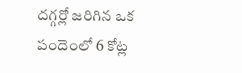దగ్గర్లో జరిగిన ఒక పందెంలో 6 కోట్ల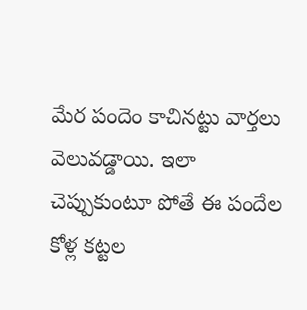మేర పందెం కాచినట్టు వార్తలు వెలువడ్డాయి. ఇలా చెప్పుకుంటూ పోతే ఈ పందేల కోళ్ల కట్టల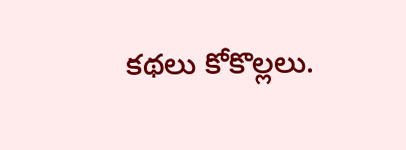కథలు కోకొల్లలు.